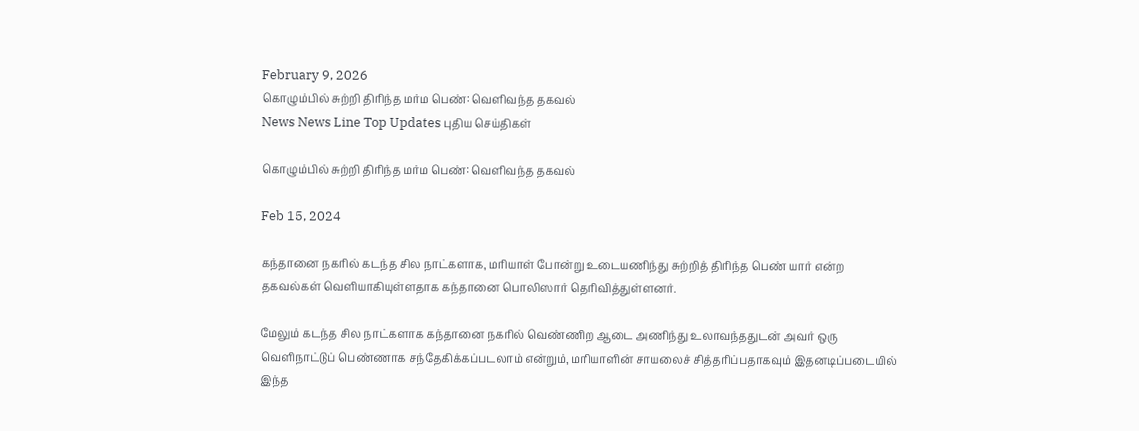February 9, 2026
கொழும்பில் சுற்றி திரிந்த மர்ம பெண்: வெளிவந்த தகவல்
News News Line Top Updates புதிய செய்திகள்

கொழும்பில் சுற்றி திரிந்த மர்ம பெண்: வெளிவந்த தகவல்

Feb 15, 2024

கந்தானை நகரில் கடந்த சில நாட்களாக, மரியாள் போன்று உடையணிந்து சுற்றித் திரிந்த பெண் யார் என்ற தகவல்கள் வெளியாகியுள்ளதாக கந்தானை பொலிஸார் தெரிவித்துள்ளனர்.

மேலும் கடந்த சில நாட்களாக கந்தானை நகரில் வெண்ணிற ஆடை அணிந்து உலாவந்ததுடன் அவர் ஒரு வெளிநாட்டுப் பெண்ணாக சந்தேகிக்கப்படலாம் என்றும், மரியாளின் சாயலைச் சித்தரிப்பதாகவும் இதனடிப்படையில் இந்த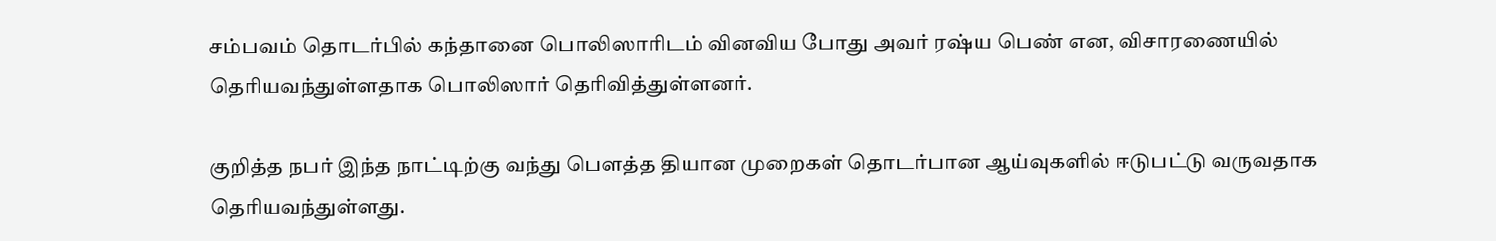சம்பவம் தொடர்பில் கந்தானை பொலிஸாரிடம் வினவிய போது அவர் ரஷ்ய பெண் என, விசாரணையில் தெரியவந்துள்ளதாக பொலிஸார் தெரிவித்துள்ளனர்.

குறித்த நபர் இந்த நாட்டிற்கு வந்து பௌத்த தியான முறைகள் தொடர்பான ஆய்வுகளில் ஈடுபட்டு வருவதாக தெரியவந்துள்ளது.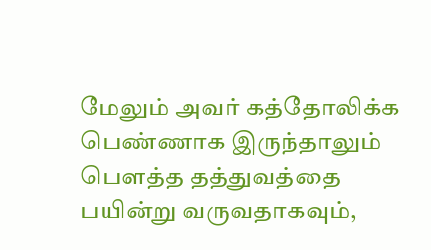மேலும் அவர் கத்தோலிக்க பெண்ணாக இருந்தாலும் பௌத்த தத்துவத்தை பயின்று வருவதாகவும்,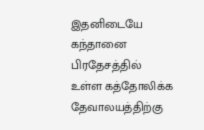இதனிடையே கந்தானை பிரதேசத்தில் உள்ள கத்தோலிக்க தேவாலயத்திற்கு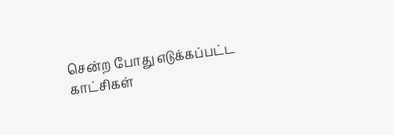சென்ற போது எடுக்கப்பட்ட காட்சிகள்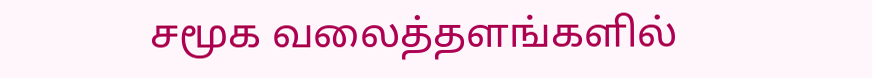சமூக வலைத்தளங்களில்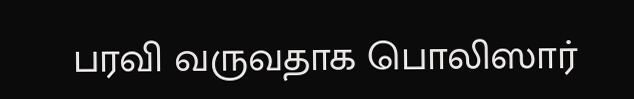பரவி வருவதாக பொலிஸார்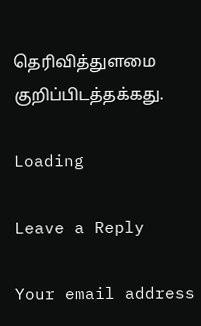தெரிவித்துளமை குறிப்பிடத்தக்கது.

Loading

Leave a Reply

Your email address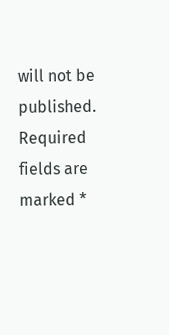will not be published. Required fields are marked *